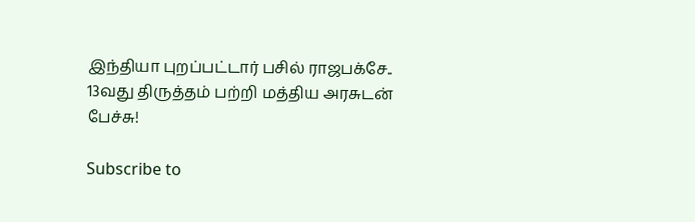இந்தியா புறப்பட்டார் பசில் ராஜபக்சே.. 13வது திருத்தம் பற்றி மத்திய அரசுடன் பேச்சு!

Subscribe to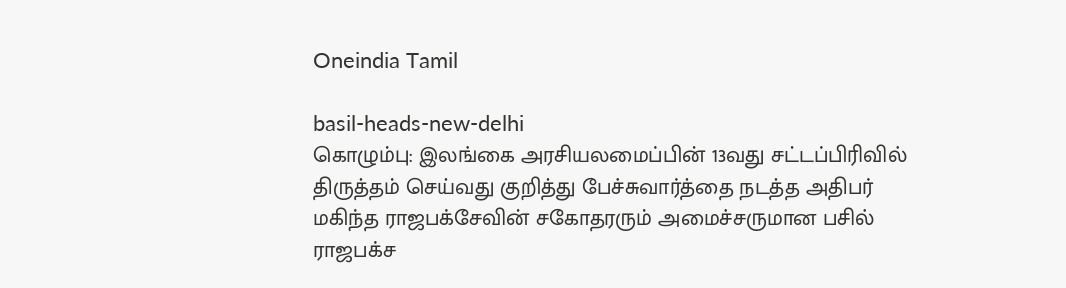Oneindia Tamil

basil-heads-new-delhi
கொழும்பு: இலங்கை அரசியலமைப்பின் 13வது சட்டப்பிரிவில் திருத்தம் செய்வது குறித்து பேச்சுவார்த்தை நடத்த அதிபர் மகிந்த ராஜபக்சேவின் சகோதரரும் அமைச்சருமான பசில் ராஜபக்ச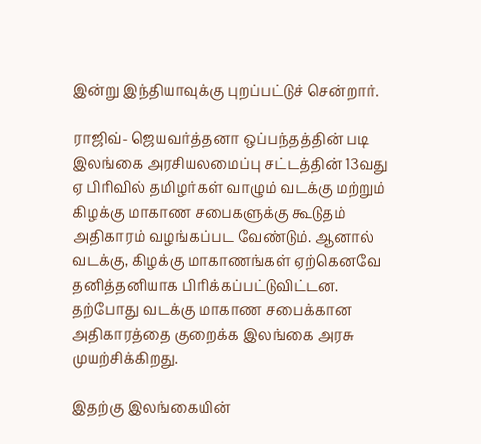இன்று இந்தியாவுக்கு புறப்பட்டுச் சென்றார்.

ராஜிவ்- ஜெயவர்த்தனா ஒப்பந்தத்தின் படி இலங்கை அரசியலமைப்பு சட்டத்தின் 13வது ஏ பிரிவில் தமிழர்கள் வாழும் வடக்கு மற்றும் கிழக்கு மாகாண சபைகளுக்கு கூடுதம் அதிகாரம் வழங்கப்பட வேண்டும். ஆனால் வடக்கு, கிழக்கு மாகாணங்கள் ஏற்கெனவே தனித்தனியாக பிரிக்கப்பட்டுவிட்டன. தற்போது வடக்கு மாகாண சபைக்கான அதிகாரத்தை குறைக்க இலங்கை அரசு முயற்சிக்கிறது.

இதற்கு இலங்கையின்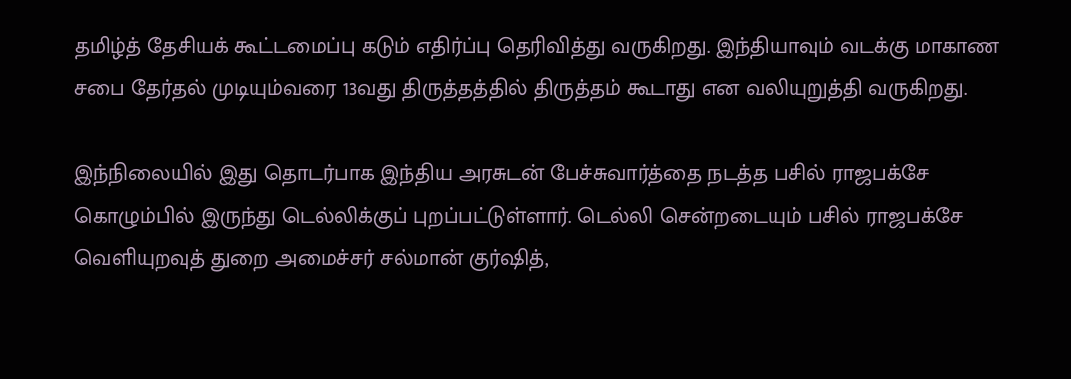தமிழ்த் தேசியக் கூட்டமைப்பு கடும் எதிர்ப்பு தெரிவித்து வருகிறது. இந்தியாவும் வடக்கு மாகாண சபை தேர்தல் முடியும்வரை 13வது திருத்தத்தில் திருத்தம் கூடாது என வலியுறுத்தி வருகிறது.

இந்நிலையில் இது தொடர்பாக இந்திய அரசுடன் பேச்சுவார்த்தை நடத்த பசில் ராஜபக்சே கொழும்பில் இருந்து டெல்லிக்குப் புறப்பட்டுள்ளார். டெல்லி சென்றடையும் பசில் ராஜபக்சே வெளியுறவுத் துறை அமைச்சர் சல்மான் குர்ஷித்,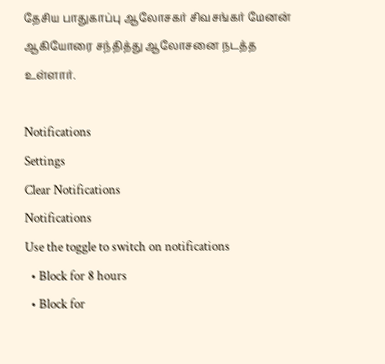தேசிய பாதுகாப்பு ஆலோசகர் சிவசங்கர் மேனன் ஆகியோரை சந்தித்து ஆலோசனை நடத்த உள்ளார்.

Notifications
Settings
Clear Notifications
Notifications
Use the toggle to switch on notifications
  • Block for 8 hours
  • Block for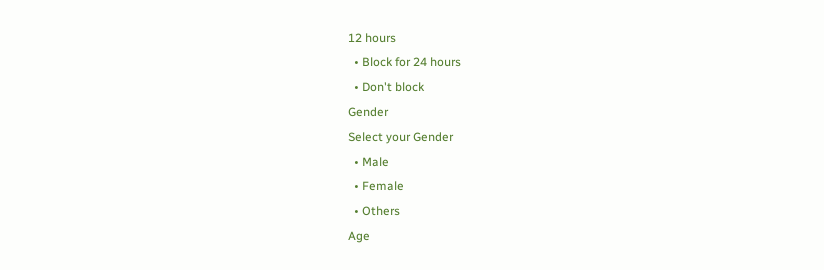12 hours
  • Block for 24 hours
  • Don't block
Gender
Select your Gender
  • Male
  • Female
  • Others
Age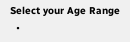Select your Age Range
  •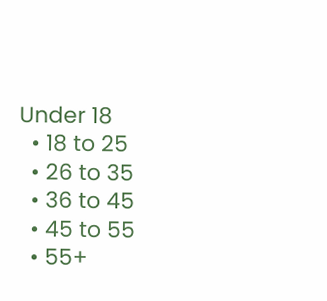Under 18
  • 18 to 25
  • 26 to 35
  • 36 to 45
  • 45 to 55
  • 55+